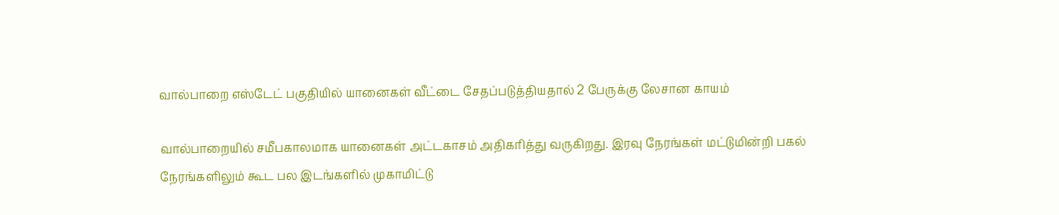வால்பாறை எஸ்டேட் பகுதியில் யானைகள் வீட்டை சேதப்படுத்தியதால் 2 பேருக்கு லேசான காயம்

வால்பாறையில் சமீபகாலமாக யானைகள் அட்டகாசம் அதிகரித்து வருகிறது. இரவு நேரங்கள் மட்டுமின்றி பகல் நேரங்களிலும் கூட பல இடங்களில் முகாமிட்டு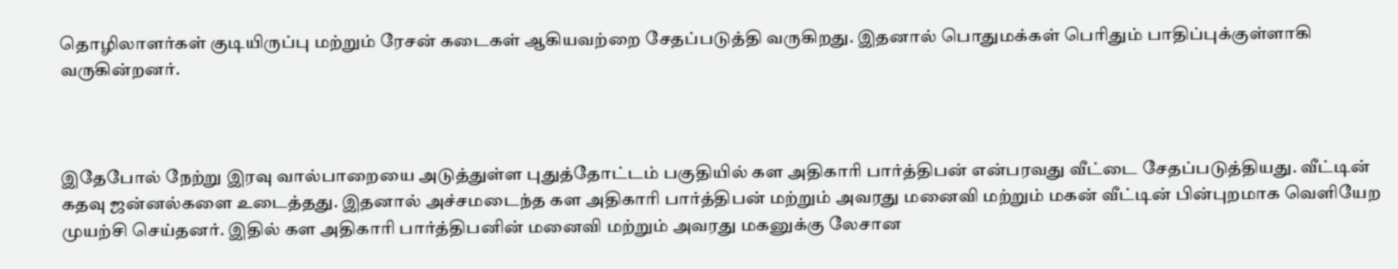தொழிலாளர்கள் குடியிருப்பு மற்றும் ரேசன் கடைகள் ஆகியவற்றை சேதப்படுத்தி வருகிறது. இதனால் பொதுமக்கள் பெரிதும் பாதிப்புக்குள்ளாகி வருகின்றனர்.



இதேபோல் நேற்று இரவு வால்பாறையை அடுத்துள்ள புதுத்தோட்டம் பகுதியில் கள அதிகாரி பார்த்திபன் என்பரவது வீட்டை சேதப்படுத்தியது. வீட்டின் கதவு ஜன்னல்களை உடைத்தது. இதனால் அச்சமடைந்த கள அதிகாரி பார்த்திபன் மற்றும் அவரது மனைவி மற்றும் மகன் வீட்டின் பின்புறமாக வெளியேற முயற்சி செய்தனர். இதில் கள அதிகாரி பார்த்திபனின் மனைவி மற்றும் அவரது மகனுக்கு லேசான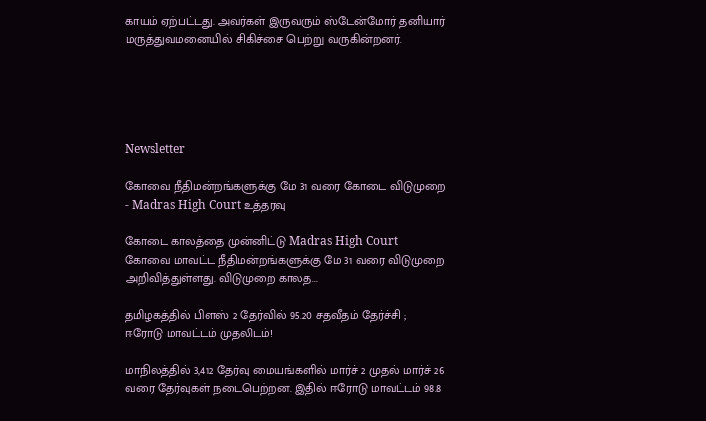காயம் ஏற்பட்டது. அவர்கள் இருவரும் ஸ்டேன்மோர் தனியார் மருத்துவமனையில் சிகிச்சை பெற்று வருகின்றனர்.





Newsletter

கோவை நீதிமன்றங்களுக்கு மே 31 வரை கோடை விடுமுறை - Madras High Court உத்தரவு

கோடை காலத்தை முன்னிட்டு Madras High Court கோவை மாவட்ட நீதிமன்றங்களுக்கு மே 31 வரை விடுமுறை அறிவித்துள்ளது. விடுமுறை காலத...

தமிழகத்தில் பிளஸ் 2 தேர்வில் 95.20 சதவீதம் தேர்ச்சி ; ஈரோடு மாவட்டம் முதலிடம்!

மாநிலத்தில் 3,412 தேர்வு மையங்களில் மார்ச் 2 முதல் மார்ச் 26 வரை தேர்வுகள் நடைபெற்றன. இதில் ஈரோடு மாவட்டம் 98.8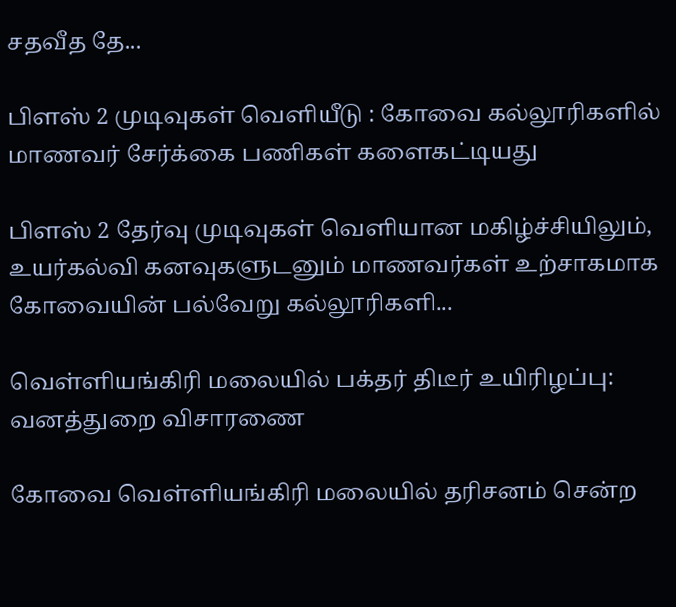சதவீத தே...

பிளஸ் 2 முடிவுகள் வெளியீடு : கோவை கல்லூரிகளில் மாணவர் சேர்க்கை பணிகள் களைகட்டியது

பிளஸ் 2 தேர்வு முடிவுகள் வெளியான மகிழ்ச்சியிலும், உயர்கல்வி கனவுகளுடனும் மாணவர்கள் உற்சாகமாக கோவையின் பல்வேறு கல்லூரிகளி...

வெள்ளியங்கிரி மலையில் பக்தர் திடீர் உயிரிழப்பு: வனத்துறை விசாரணை

கோவை வெள்ளியங்கிரி மலையில் தரிசனம் சென்ற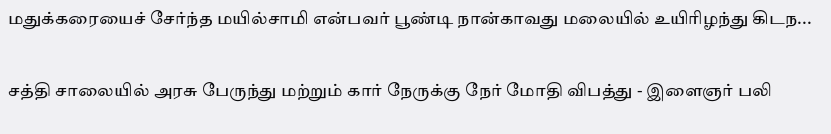மதுக்கரையைச் சேர்ந்த மயில்சாமி என்பவர் பூண்டி நான்காவது மலையில் உயிரிழந்து கிடந...

சத்தி சாலையில் அரசு பேருந்து மற்றும் கார் நேருக்கு நேர் மோதி விபத்து - இளைஞர் பலி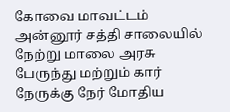கோவை மாவட்டம் அன்னூர் சத்தி சாலையில் நேற்று மாலை அரசு பேருந்து மற்றும் கார் நேருக்கு நேர் மோதிய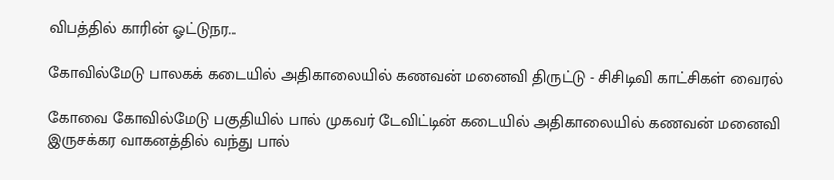விபத்தில் காரின் ஓட்டுநர...

கோவில்மேடு பாலகக் கடையில் அதிகாலையில் கணவன் மனைவி திருட்டு - சிசிடிவி காட்சிகள் வைரல்

கோவை கோவில்மேடு பகுதியில் பால் முகவர் டேவிட்டின் கடையில் அதிகாலையில் கணவன் மனைவி இருசக்கர வாகனத்தில் வந்து பால்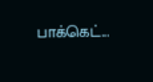பாக்கெட்...